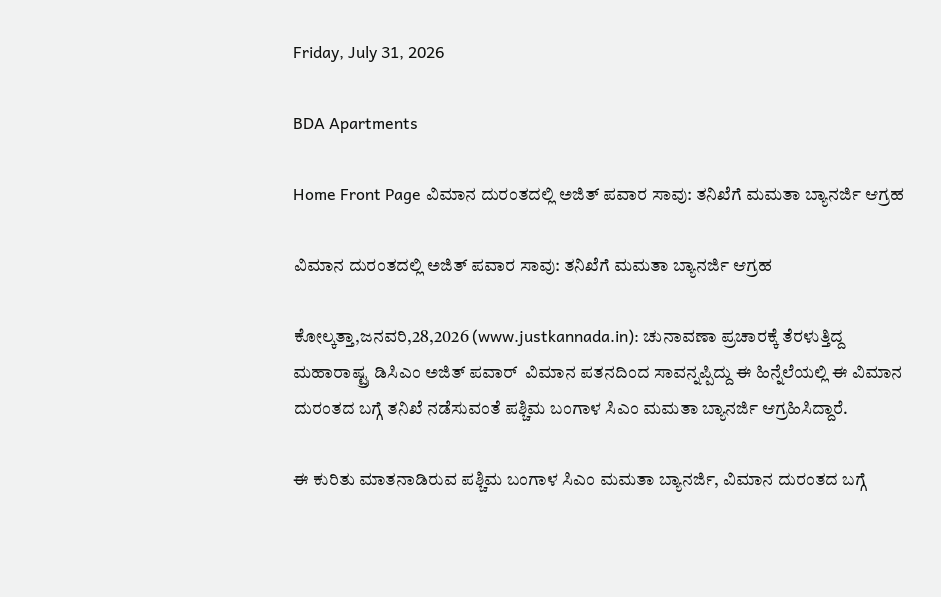Friday, July 31, 2026

BDA Apartments

Home Front Page ವಿಮಾನ ದುರಂತದಲ್ಲಿ ಅಜಿತ್ ಪವಾರ ಸಾವು: ತನಿಖೆಗೆ ಮಮತಾ ಬ್ಯಾನರ್ಜಿ ಆಗ್ರಹ

ವಿಮಾನ ದುರಂತದಲ್ಲಿ ಅಜಿತ್ ಪವಾರ ಸಾವು: ತನಿಖೆಗೆ ಮಮತಾ ಬ್ಯಾನರ್ಜಿ ಆಗ್ರಹ

ಕೋಲ್ಕತ್ತಾ,ಜನವರಿ,28,2026 (www.justkannada.in): ಚುನಾವಣಾ ಪ್ರಚಾರಕ್ಕೆ ತೆರಳುತ್ತಿದ್ದ ಮಹಾರಾಷ್ಟ್ರ ಡಿಸಿಎಂ ಅಜಿತ್ ಪವಾರ್  ವಿಮಾನ ಪತನದಿಂದ ಸಾವನ್ನಪ್ಪಿದ್ದು ಈ ಹಿನ್ನೆಲೆಯಲ್ಲಿ ಈ ವಿಮಾನ ದುರಂತದ ಬಗ್ಗೆ ತನಿಖೆ ನಡೆಸುವಂತೆ ಪಶ್ಚಿಮ ಬಂಗಾಳ ಸಿಎಂ ಮಮತಾ ಬ್ಯಾನರ್ಜಿ ಆಗ್ರಹಿಸಿದ್ದಾರೆ.

ಈ ಕುರಿತು ಮಾತನಾಡಿರುವ ಪಶ್ಚಿಮ ಬಂಗಾಳ ಸಿಎಂ ಮಮತಾ ಬ್ಯಾನರ್ಜಿ, ವಿಮಾನ ದುರಂತದ ಬಗ್ಗೆ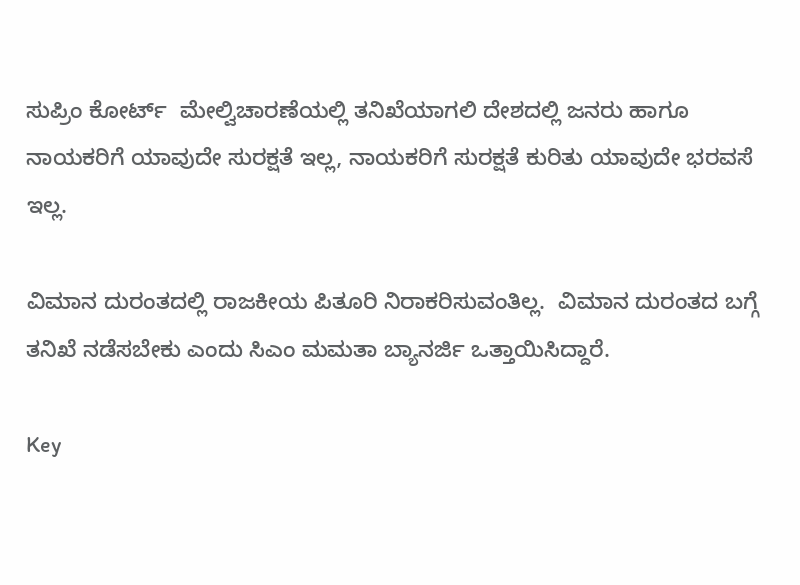ಸುಪ್ರಿಂ ಕೋರ್ಟ್  ಮೇಲ್ವಿಚಾರಣೆಯಲ್ಲಿ ತನಿಖೆಯಾಗಲಿ ದೇಶದಲ್ಲಿ ಜನರು ಹಾಗೂ ನಾಯಕರಿಗೆ ಯಾವುದೇ ಸುರಕ್ಷತೆ ಇಲ್ಲ, ನಾಯಕರಿಗೆ ಸುರಕ್ಷತೆ ಕುರಿತು ಯಾವುದೇ ಭರವಸೆ ಇಲ್ಲ.

ವಿಮಾನ ದುರಂತದಲ್ಲಿ ರಾಜಕೀಯ ಪಿತೂರಿ ನಿರಾಕರಿಸುವಂತಿಲ್ಲ.  ವಿಮಾನ ದುರಂತದ ಬಗ್ಗೆ ತನಿಖೆ ನಡೆಸಬೇಕು ಎಂದು ಸಿಎಂ ಮಮತಾ ಬ್ಯಾನರ್ಜಿ ಒತ್ತಾಯಿಸಿದ್ದಾರೆ.

Key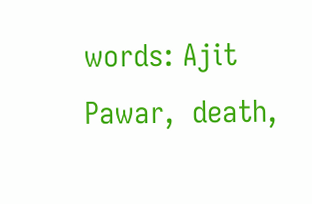words: Ajit Pawar,  death,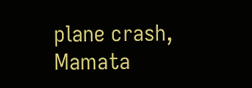plane crash,  Mamata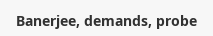Banerjee, demands, probe